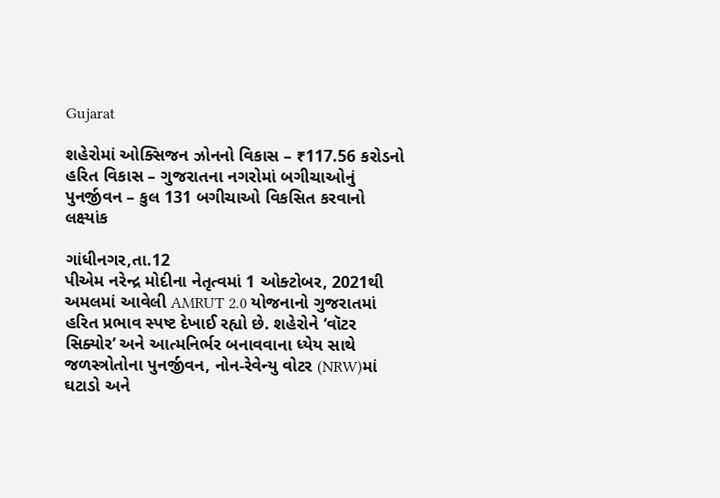Gujarat

શહેરોમાં ઓક્સિજન ઝોનનો વિકાસ – ₹117.56 કરોડનો હરિત વિકાસ – ગુજરાતના નગરોમાં બગીચાઓનું પુનર્જીવન – કુલ 131 બગીચાઓ વિકસિત કરવાનો લક્ષ્યાંક

ગાંધીનગર,તા.12
પીએમ નરેન્દ્ર મોદીના નેતૃત્વમાં 1 ઓક્ટોબર, 2021થી અમલમાં આવેલી AMRUT 2.0 યોજનાનો ગુજરાતમાં હરિત પ્રભાવ સ્પષ્ટ દેખાઈ રહ્યો છે. શહેરોને ‘વૉટર સિક્યોર’ અને આત્મનિર્ભર બનાવવાના ધ્યેય સાથે જળસ્ત્રોતોના પુનર્જીવન, નોન-રેવેન્યુ વોટર (NRW)માં ઘટાડો અને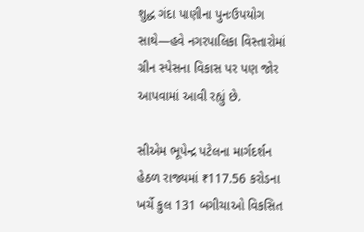શુદ્ધ ગંદા પાણીના પુનઃઉપયોગ સાથે—હવે નગરપાલિકા વિસ્તારોમાં ગ્રીન સ્પેસના વિકાસ પર પણ જોર આપવામાં આવી રહ્યું છે.

સીએમ ભૂપેન્દ્ર પટેલના માર્ગદર્શન હેઠળ રાજ્યમાં ₹117.56 કરોડના ખર્ચે કુલ 131 બગીચાઓ વિકસિત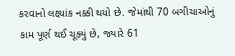કરવાનો લક્ષ્યાંક નક્કી થયો છે. જેમાંથી 70 બગીચાઓનું કામ પૂર્ણ થઈ ચૂક્યું છે, જ્યારે 61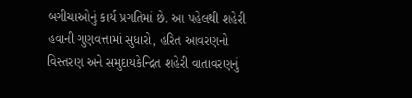બગીચાઓનું કાર્ય પ્રગતિમાં છે. આ પહેલથી શહેરી હવાની ગુણવત્તામાં સુધારો, હરિત આવરણનો વિસ્તરણ અને સમુદાયકેન્દ્રિત શહેરી વાતાવરણનું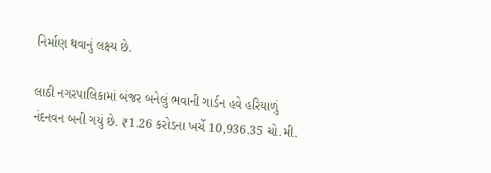નિર્માણ થવાનું લક્ષ્ય છે.

લાઠી નગરપાલિકામાં બંજર બનેલું ભવાની ગાર્ડન હવે હરિયાળું નંદનવન બની ગયું છે. ₹1.26 કરોડના ખર્ચે 10,936.35 ચો.મી.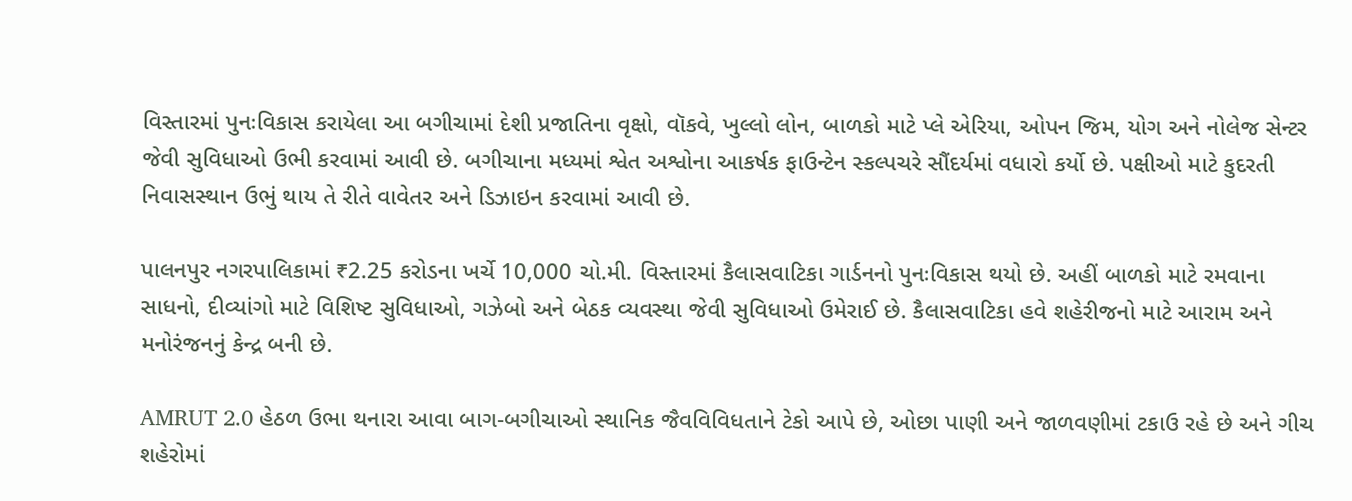વિસ્તારમાં પુનઃવિકાસ કરાયેલા આ બગીચામાં દેશી પ્રજાતિના વૃક્ષો, વૉકવે, ખુલ્લો લોન, બાળકો માટે પ્લે એરિયા, ઓપન જિમ, યોગ અને નોલેજ સેન્ટર જેવી સુવિધાઓ ઉભી કરવામાં આવી છે. બગીચાના મધ્યમાં શ્વેત અશ્વોના આકર્ષક ફાઉન્ટેન સ્કલ્પચરે સૌંદર્યમાં વધારો કર્યો છે. પક્ષીઓ માટે કુદરતી નિવાસસ્થાન ઉભું થાય તે રીતે વાવેતર અને ડિઝાઇન કરવામાં આવી છે.

પાલનપુર નગરપાલિકામાં ₹2.25 કરોડના ખર્ચે 10,000 ચો.મી. વિસ્તારમાં કૈલાસવાટિકા ગાર્ડનનો પુનઃવિકાસ થયો છે. અહીં બાળકો માટે રમવાના સાધનો, દીવ્યાંગો માટે વિશિષ્ટ સુવિધાઓ, ગઝેબો અને બેઠક વ્યવસ્થા જેવી સુવિધાઓ ઉમેરાઈ છે. કૈલાસવાટિકા હવે શહેરીજનો માટે આરામ અને મનોરંજનનું કેન્દ્ર બની છે.

AMRUT 2.0 હેઠળ ઉભા થનારા આવા બાગ-બગીચાઓ સ્થાનિક જૈવવિવિધતાને ટેકો આપે છે, ઓછા પાણી અને જાળવણીમાં ટકાઉ રહે છે અને ગીચ શહેરોમાં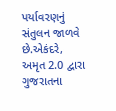પર્યાવરણનું સંતુલન જાળવે છે.એકંદરે, અમૃત 2.0 દ્વારા ગુજરાતના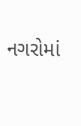નગરોમાં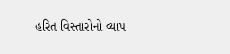હરિત વિસ્તારોનો વ્યાપ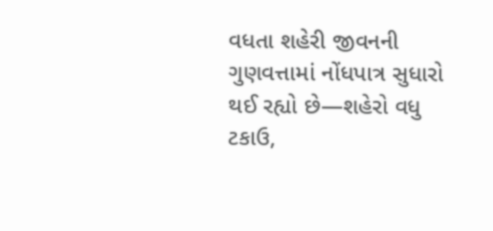વધતા શહેરી જીવનની ગુણવત્તામાં નોંધપાત્ર સુધારો થઈ રહ્યો છે—શહેરો વધુ ટકાઉ,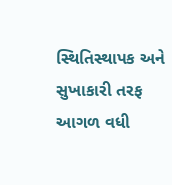સ્થિતિસ્થાપક અને સુખાકારી તરફ આગળ વધી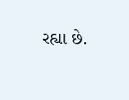રહ્યા છે.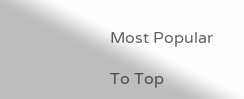Most Popular

To Top